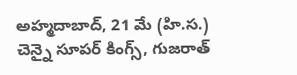అహ్మదాబాద్, 21 మే (హి.స.)
చెన్నై సూపర్ కింగ్స్, గుజరాత్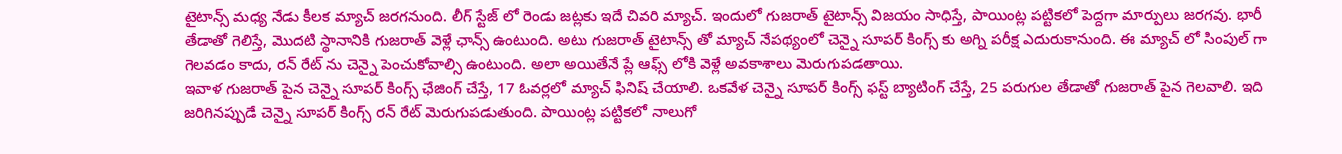టైటాన్స్ మధ్య నేడు కీలక మ్యాచ్ జరగనుంది. లీగ్ స్టేజ్ లో రెండు జట్లకు ఇదే చివరి మ్యాచ్. ఇందులో గుజరాత్ టైటాన్స్ విజయం సాధిస్తే, పాయింట్ల పట్టికలో పెద్దగా మార్పులు జరగవు. భారీ తేడాతో గెలిస్తే, మొదటి స్థానానికి గుజరాత్ వెళ్లే ఛాన్స్ ఉంటుంది. అటు గుజరాత్ టైటాన్స్ తో మ్యాచ్ నేపథ్యంలో చెన్నై సూపర్ కింగ్స్ కు అగ్ని పరీక్ష ఎదురుకానుంది. ఈ మ్యాచ్ లో సింపుల్ గా గెలవడం కాదు, రన్ రేట్ ను చెన్నై పెంచుకోవాల్సి ఉంటుంది. అలా అయితేనే ప్లే ఆఫ్స్ లోకి వెళ్లే అవకాశాలు మెరుగుపడతాయి.
ఇవాళ గుజరాత్ పైన చెన్నై సూపర్ కింగ్స్ ఛేజింగ్ చేస్తే, 17 ఓవర్లలో మ్యాచ్ ఫినిష్ చేయాలి. ఒకవేళ చెన్నై సూపర్ కింగ్స్ ఫస్ట్ బ్యాటింగ్ చేస్తే, 25 పరుగుల తేడాతో గుజరాత్ పైన గెలవాలి. ఇది జరిగినప్పుడే చెన్నై సూపర్ కింగ్స్ రన్ రేట్ మెరుగుపడుతుంది. పాయింట్ల పట్టికలో నాలుగో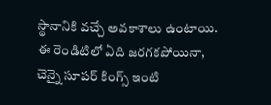స్థానానికి వచ్చే అవకాశాలు ఉంటాయి. ఈ రెండిటిలో ఏది జరగకపోయినా, చెన్నై సూపర్ కింగ్స్ ఇంటి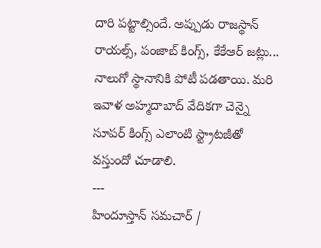దారి పట్టాల్సిందే. అప్పుడు రాజస్థాన్ రాయల్స్, పంజాబ్ కింగ్స్, కేకేఆర్ జట్లు... నాలుగో స్థానానికి పోటీ పడతాయి. మరి ఇవాళ అహ్మదాబాద్ వేదికగా చెన్నై సూపర్ కింగ్స్ ఎలాంటి స్ట్రాటజీతో వస్తుందో చూడాలి.
---
హిందూస్తాన్ సమచార్ /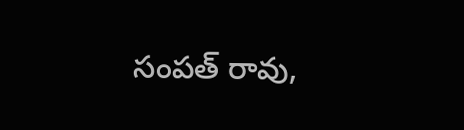సంపత్ రావు,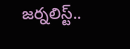జర్నలిస్ట్..